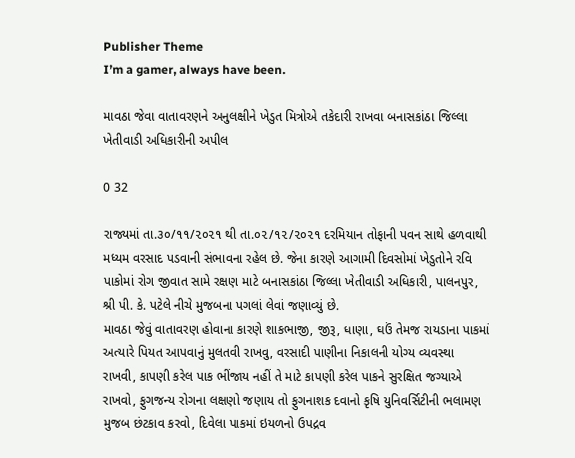Publisher Theme
I’m a gamer, always have been.

માવઠા જેવા વાતાવરણને અનુલક્ષીને ખેડુત મિત્રોએ તકેદારી રાખવા બનાસકાંઠા જિલ્લા ખેતીવાડી અધિકારીની અપીલ

0 32

રાજ્યમાં તા.૩૦/૧૧/૨૦૨૧ થી તા.૦૨/૧૨/૨૦૨૧ દરમિયાન તોફાની પવન સાથે હળવાથી મધ્યમ વરસાદ પડવાની સંભાવના રહેલ છે. જેના કારણે આગામી દિવસોમાં ખેડુતોને રવિ પાકોમાં રોગ જીવાત સામે રક્ષણ માટે બનાસકાંઠા જિલ્લા ખેતીવાડી અધિકારી, પાલનપુર, શ્રી પી. કે. પટેલે નીચે મુજબના પગલાં લેવાં જણાવ્યું છે.
માવઠા જેવું વાતાવરણ હોવાના કારણે શાકભાજી, જીરૂ, ધાણા, ઘઉં તેમજ રાયડાના પાકમાં અત્યારે પિયત આપવાનું મુલતવી રાખવુ, વરસાદી પાણીના નિકાલની યોગ્ય વ્યવસ્થા રાખવી, કાપણી કરેલ પાક ભીંજાય નહીં તે માટે કાપણી કરેલ પાકને સુરક્ષિત જગ્યાએ રાખવો, ફુગજન્ય રોગના લક્ષણો જણાય તો ફુગનાશક દવાનો કૃષિ યુનિવર્સિટીની ભલામણ મુજબ છંટકાવ કરવો, દિવેલા પાકમાં ઇયળનો ઉપદ્રવ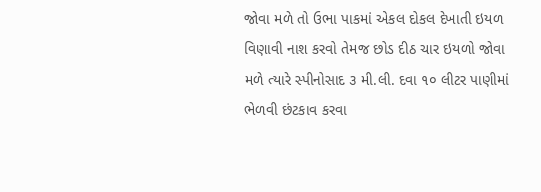જોવા મળે તો ઉભા પાકમાં એકલ દોકલ દેખાતી ઇયળ વિણાવી નાશ કરવો તેમજ છોડ દીઠ ચાર ઇયળો જોવા મળે ત્યારે સ્પીનોસાદ ૩ મી.લી. દવા ૧૦ લીટર પાણીમાં ભેળવી છંટકાવ કરવા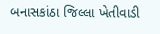બનાસકાંઠા જિલ્લા ખેતીવાડી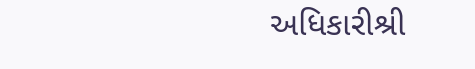અધિકારીશ્રી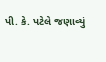પી. કે. પટેલે જણાવ્યું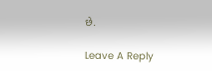છે.

Leave A Reply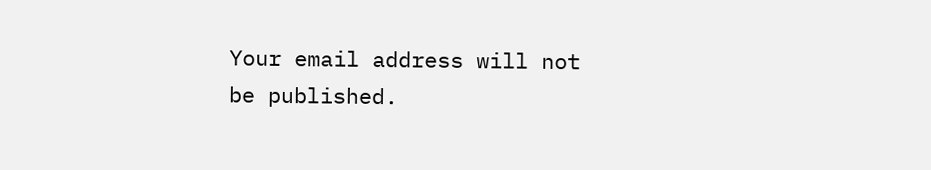Your email address will not be published.